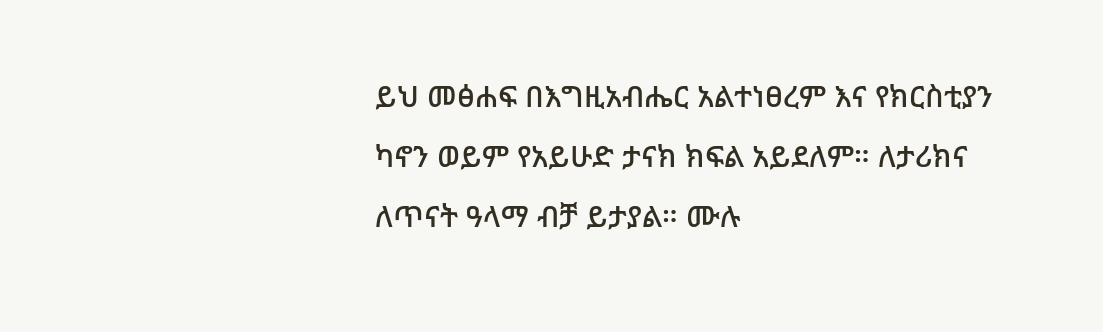ይህ መፅሐፍ በእግዚአብሔር አልተነፀረም እና የክርስቲያን ካኖን ወይም የአይሁድ ታናክ ክፍል አይደለም። ለታሪክና ለጥናት ዓላማ ብቻ ይታያል። ሙሉ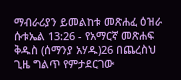ማብራሪያን ይመልከቱ መጽሐፈ ዕዝራ ሱቱኤል 13:26 - የአማርኛ መጽሐፍ ቅዱስ (ሰማንያ አሃዱ)26 በጨረስህ ጊዜ ግልጥ የምታደርገው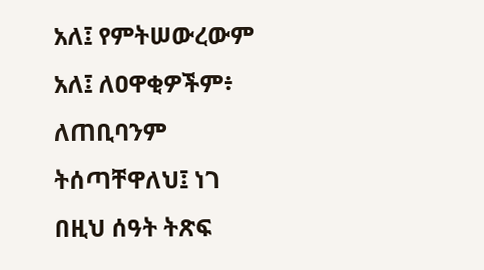አለ፤ የምትሠውረውም አለ፤ ለዐዋቂዎችም፥ ለጠቢባንም ትሰጣቸዋለህ፤ ነገ በዚህ ሰዓት ትጽፍ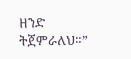ዘንድ ትጀምራለህ።”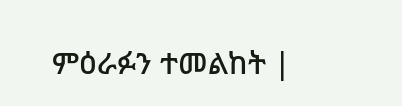ምዕራፉን ተመልከት |